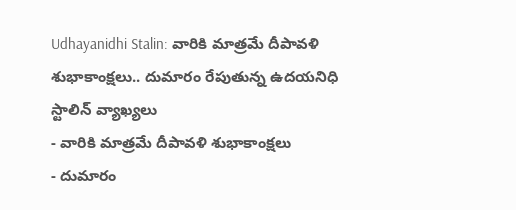Udhayanidhi Stalin: వారికి మాత్రమే దీపావళి శుభాకాంక్షలు.. దుమారం రేపుతున్న ఉదయనిధి స్టాలిన్ వ్యాఖ్యలు
- వారికి మాత్రమే దీపావళి శుభాకాంక్షలు
- దుమారం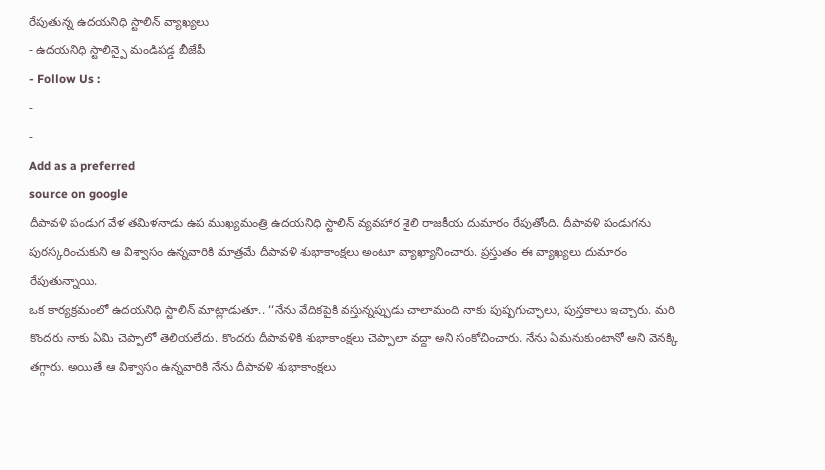రేపుతున్న ఉదయనిధి స్టాలిన్ వ్యాఖ్యలు
- ఉదయనిధి స్టాలిన్పై మండిపడ్డ బీజేపీ
- Follow Us :
-
-
Add as a preferred
source on google
దీపావళి పండుగ వేళ తమిళనాడు ఉప ముఖ్యమంత్రి ఉదయనిధి స్టాలిన్ వ్యవహార శైలి రాజకీయ దుమారం రేపుతోంది. దీపావళి పండుగను పురస్కరించుకుని ఆ విశ్వాసం ఉన్నవారికి మాత్రమే దీపావళి శుభాకాంక్షలు అంటూ వ్యాఖ్యానించారు. ప్రస్తుతం ఈ వ్యాఖ్యలు దుమారం రేపుతున్నాయి.
ఒక కార్యక్రమంలో ఉదయనిధి స్టాలిన్ మాట్లాడుతూ.. ‘‘నేను వేదికపైకి వస్తున్నప్పుడు చాలామంది నాకు పుష్పగుచ్ఛాలు, పుస్తకాలు ఇచ్చారు. మరి కొందరు నాకు ఏమి చెప్పాలో తెలియలేదు. కొందరు దీపావళికి శుభాకాంక్షలు చెప్పాలా వద్దా అని సంకోచించారు. నేను ఏమనుకుంటానో అని వెనక్కి తగ్గారు. అయితే ఆ విశ్వాసం ఉన్నవారికి నేను దీపావళి శుభాకాంక్షలు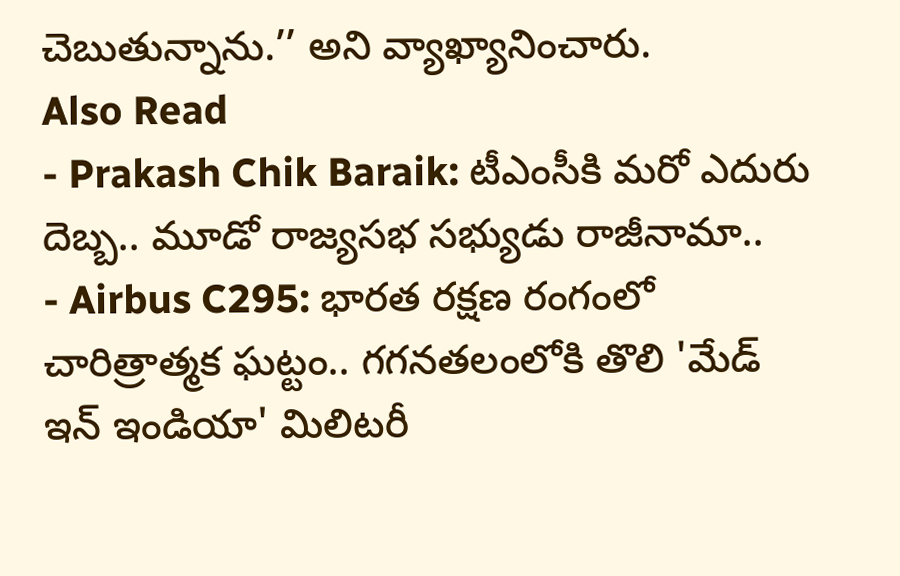చెబుతున్నాను.’’ అని వ్యాఖ్యానించారు.
Also Read
- Prakash Chik Baraik: టీఎంసీకి మరో ఎదురు దెబ్బ.. మూడో రాజ్యసభ సభ్యుడు రాజీనామా..
- Airbus C295: భారత రక్షణ రంగంలో చారిత్రాత్మక ఘట్టం.. గగనతలంలోకి తొలి 'మేడ్ ఇన్ ఇండియా' మిలిటరీ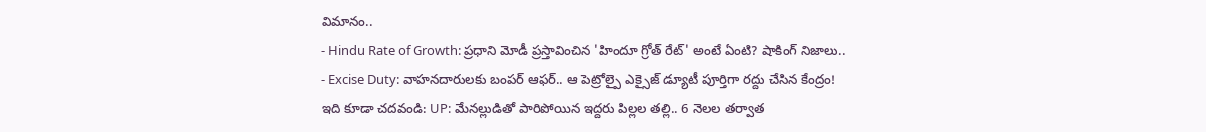విమానం..
- Hindu Rate of Growth: ప్రధాని మోడీ ప్రస్తావించిన 'హిందూ గ్రోత్ రేట్' అంటే ఏంటి? షాకింగ్ నిజాలు..
- Excise Duty: వాహనదారులకు బంపర్ ఆఫర్.. ఆ పెట్రోల్పై ఎక్సైజ్ డ్యూటీ పూర్తిగా రద్దు చేసిన కేంద్రం!
ఇది కూడా చదవండి: UP: మేనల్లుడితో పారిపోయిన ఇద్దరు పిల్లల తల్లి.. 6 నెలల తర్వాత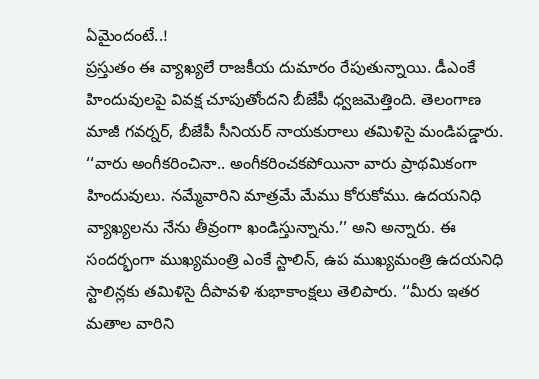ఏమైందంటే..!
ప్రస్తుతం ఈ వ్యాఖ్యలే రాజకీయ దుమారం రేపుతున్నాయి. డీఎంకే హిందువులపై వివక్ష చూపుతోందని బీజేపీ ధ్వజమెత్తింది. తెలంగాణ మాజీ గవర్నర్, బీజేపీ సీనియర్ నాయకురాలు తమిళిసై మండిపడ్డారు. ‘‘వారు అంగీకరించినా.. అంగీకరించకపోయినా వారు ప్రాథమికంగా హిందువులు. నమ్మేవారిని మాత్రమే మేము కోరుకోము. ఉదయనిధి వ్యాఖ్యలను నేను తీవ్రంగా ఖండిస్తున్నాను.’’ అని అన్నారు. ఈ సందర్భంగా ముఖ్యమంత్రి ఎంకే స్టాలిన్, ఉప ముఖ్యమంత్రి ఉదయనిధి స్టాలిన్లకు తమిళిసై దీపావళి శుభాకాంక్షలు తెలిపారు. ‘‘మీరు ఇతర మతాల వారిని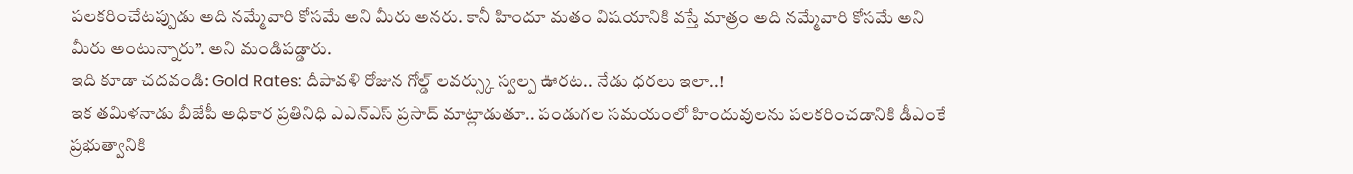పలకరించేటప్పుడు అది నమ్మేవారి కోసమే అని మీరు అనరు. కానీ హిందూ మతం విషయానికి వస్తే మాత్రం అది నమ్మేవారి కోసమే అని మీరు అంటున్నారు’’. అని మండిపడ్డారు.
ఇది కూడా చదవండి: Gold Rates: దీపావళి రోజున గోల్డ్ లవర్స్కు స్వల్ప ఊరట.. నేడు ధరలు ఇలా..!
ఇక తమిళనాడు బీజేపీ అధికార ప్రతినిధి ఎఎన్ఎస్ ప్రసాద్ మాట్లాడుతూ.. పండుగల సమయంలో హిందువులను పలకరించడానికి డీఎంకే ప్రభుత్వానికి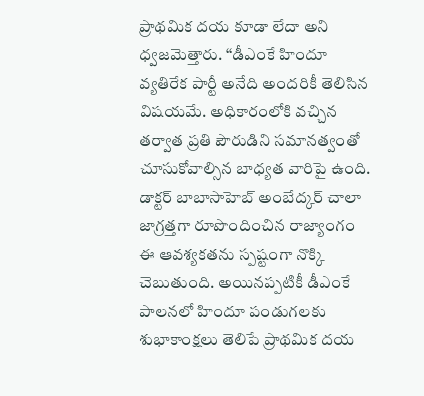ప్రాథమిక దయ కూడా లేదా అని ధ్వజమెత్తారు. ‘‘డీఎంకే హిందూ వ్యతిరేక పార్టీ అనేది అందరికీ తెలిసిన విషయమే. అధికారంలోకి వచ్చిన తర్వాత ప్రతి పౌరుడిని సమానత్వంతో చూసుకోవాల్సిన బాధ్యత వారిపై ఉంది. డాక్టర్ బాబాసాహెబ్ అంబేద్కర్ చాలా జాగ్రత్తగా రూపొందించిన రాజ్యాంగం ఈ ఆవశ్యకతను స్పష్టంగా నొక్కి చెబుతుంది. అయినప్పటికీ డీఎంకే పాలనలో హిందూ పండుగలకు శుభాకాంక్షలు తెలిపే ప్రాథమిక దయ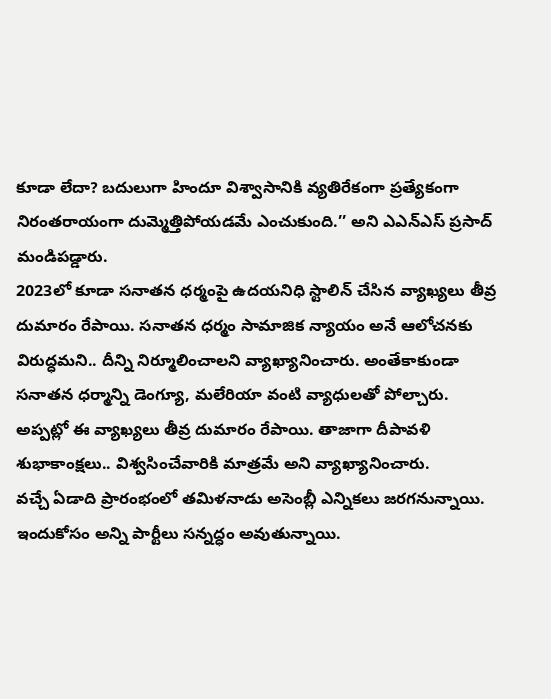కూడా లేదా? బదులుగా హిందూ విశ్వాసానికి వ్యతిరేకంగా ప్రత్యేకంగా నిరంతరాయంగా దుమ్మెత్తిపోయడమే ఎంచుకుంది.’’ అని ఎఎన్ఎస్ ప్రసాద్ మండిపడ్డారు.
2023లో కూడా సనాతన ధర్మంపై ఉదయనిధి స్టాలిన్ చేసిన వ్యాఖ్యలు తీవ్ర దుమారం రేపాయి. సనాతన ధర్మం సామాజిక న్యాయం అనే ఆలోచనకు విరుద్ధమని.. దీన్ని నిర్మూలించాలని వ్యాఖ్యానించారు. అంతేకాకుండా సనాతన ధర్మాన్ని డెంగ్యూ, మలేరియా వంటి వ్యాధులతో పోల్చారు. అప్పట్లో ఈ వ్యాఖ్యలు తీవ్ర దుమారం రేపాయి. తాజాగా దీపావళి శుభాకాంక్షలు.. విశ్వసించేవారికి మాత్రమే అని వ్యాఖ్యానించారు.
వచ్చే ఏడాది ప్రారంభంలో తమిళనాడు అసెంబ్లీ ఎన్నికలు జరగనున్నాయి. ఇందుకోసం అన్ని పార్టీలు సన్నద్ధం అవుతున్నాయి.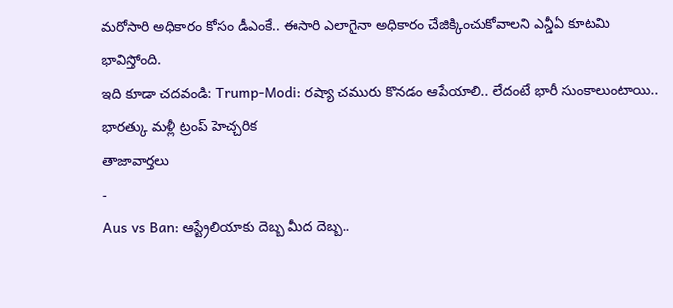మరోసారి అధికారం కోసం డీఎంకే.. ఈసారి ఎలాగైనా అధికారం చేజిక్కించుకోవాలని ఎన్డీఏ కూటమి భావిస్తోంది.
ఇది కూడా చదవండి: Trump-Modi: రష్యా చమురు కొనడం ఆపేయాలి.. లేదంటే భారీ సుంకాలుంటాయి.. భారత్కు మళ్లీ ట్రంప్ హెచ్చరిక
తాజావార్తలు
-
Aus vs Ban: ఆస్ట్రేలియాకు దెబ్బ మీద దెబ్బ..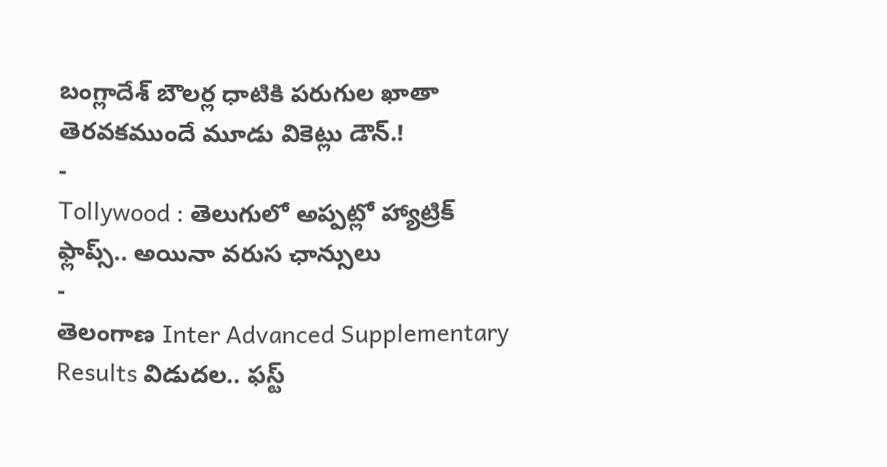బంగ్లాదేశ్ బౌలర్ల ధాటికి పరుగుల ఖాతా తెరవకముందే మూడు వికెట్లు డౌన్.!
-
Tollywood : తెలుగులో అప్పట్లో హ్యాట్రిక్ ఫ్లాప్స్.. అయినా వరుస ఛాన్సులు
-
తెలంగాణ Inter Advanced Supplementary Results విడుదల.. ఫస్ట్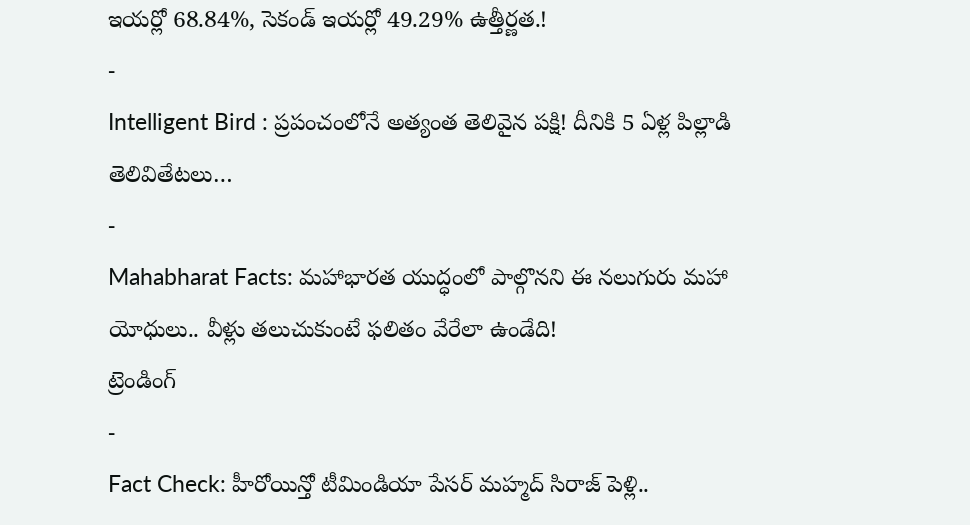ఇయర్లో 68.84%, సెకండ్ ఇయర్లో 49.29% ఉత్తీర్ణత.!
-
Intelligent Bird : ప్రపంచంలోనే అత్యంత తెలివైన పక్షి! దీనికి 5 ఏళ్ల పిల్లాడి తెలివితేటలు…
-
Mahabharat Facts: మహాభారత యుద్ధంలో పాల్గొనని ఈ నలుగురు మహా యోధులు.. వీళ్లు తలుచుకుంటే ఫలితం వేరేలా ఉండేది!
ట్రెండింగ్
-
Fact Check: హీరోయిన్తో టీమిండియా పేసర్ మహ్మద్ సిరాజ్ పెళ్లి..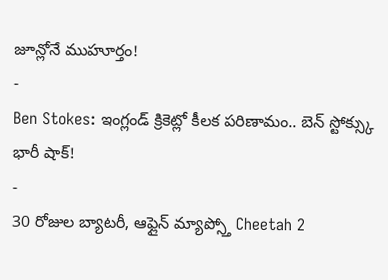జూన్లోనే ముహూర్తం!
-
Ben Stokes: ఇంగ్లండ్ క్రికెట్లో కీలక పరిణామం.. బెన్ స్టోక్స్కు భారీ షాక్!
-
30 రోజుల బ్యాటరీ, ఆఫ్లైన్ మ్యాప్స్తో Cheetah 2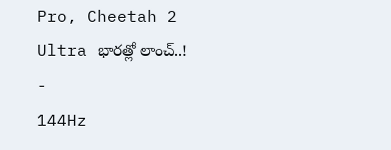Pro, Cheetah 2 Ultra భారత్లో లాంచ్..!
-
144Hz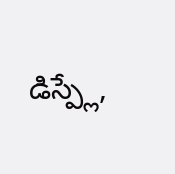డిస్ప్లే,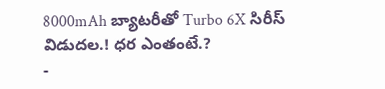8000mAh బ్యాటరీతో Turbo 6X సిరీస్ విడుదల.! ధర ఎంతంటే.?
-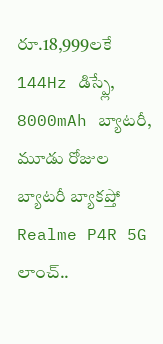రూ.18,999లకే 144Hz డిస్ప్లే, 8000mAh బ్యాటరీ, మూడు రోజుల బ్యాటరీ బ్యాకప్తో Realme P4R 5G లాంచ్..